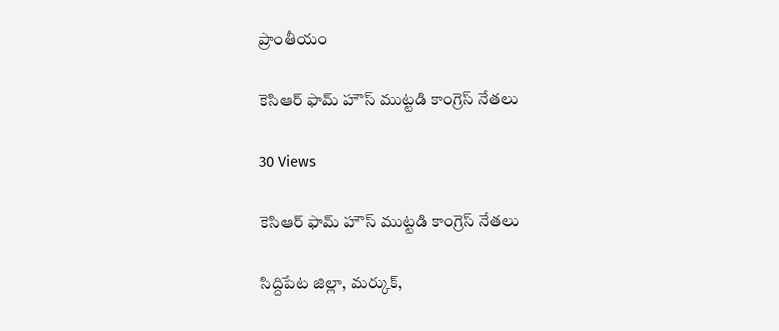ప్రాంతీయం

కెసిఆర్ ఫామ్ హౌస్ ముట్టడి కాంగ్రెస్ నేతలు

30 Views

కెసిఆర్ ఫామ్ హౌస్ ముట్టడి కాంగ్రెస్ నేతలు

సిద్దిపేట జిల్లా, మర్కుక్,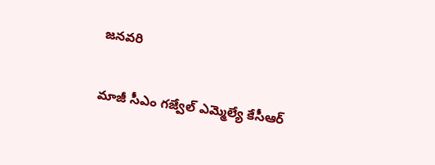జనవరి

మాజీ సీఎం గజ్వేల్ ఎమ్మెల్యే కేసీఆర్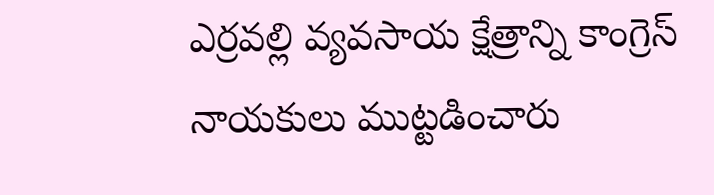ఎర్రవల్లి వ్యవసాయ క్షేత్రాన్ని కాంగ్రెస్ నాయకులు ముట్టడించారు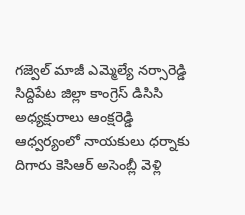గజ్వెల్ మాజీ ఎమ్మెల్యే నర్సారెడ్డి సిద్దిపేట జిల్లా కాంగ్రెస్ డిసిసి అధ్యక్షురాలు ఆంక్షరెడ్డి ఆధ్వర్యంలో నాయకులు ధర్నాకు దిగారు కెసిఆర్ అసెంబ్లీ వెళ్లి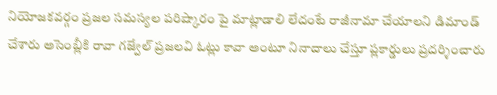నియోజకవర్గం ప్రజల సమస్యల పరిష్కారం పై మాట్లాడాలి లేదంటే రాజీనామా చేయాలని డిమాండ్ చేశారు అసెంబ్లీకి రావా గజ్వేల్ ప్రజలవి ఓట్లు కావా అంటూ నినాదాలు చేస్తూ ప్లకార్డులు ప్రదర్శించారు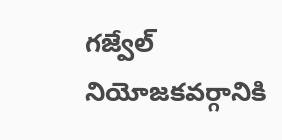గజ్వేల్ నియోజకవర్గానికి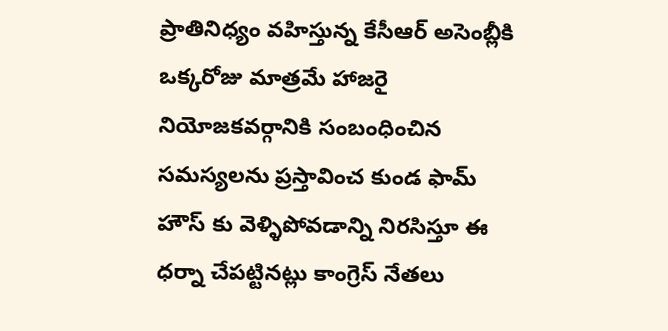ప్రాతినిధ్యం వహిస్తున్న కేసీఆర్ అసెంబ్లీకి ఒక్కరోజు మాత్రమే హాజరై నియోజకవర్గానికి సంబంధించిన సమస్యలను ప్రస్తావించ కుండ ఫామ్ హౌస్ కు వెళ్ళిపోవడాన్ని నిరసిస్తూ ఈ ధర్నా చేపట్టినట్లు కాంగ్రెస్ నేతలు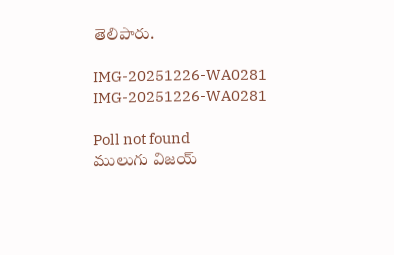తెలిపారు.

IMG-20251226-WA0281
IMG-20251226-WA0281

Poll not found
ములుగు విజయ్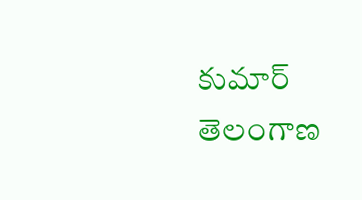కుమార్ తెలంగాణ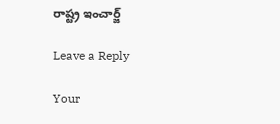రాష్ట్ర ఇంచార్జ్

Leave a Reply

Your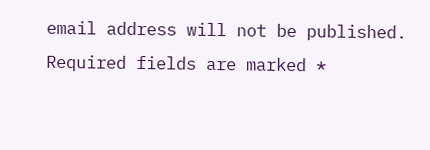email address will not be published. Required fields are marked *